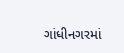ગાંધીનગરમાં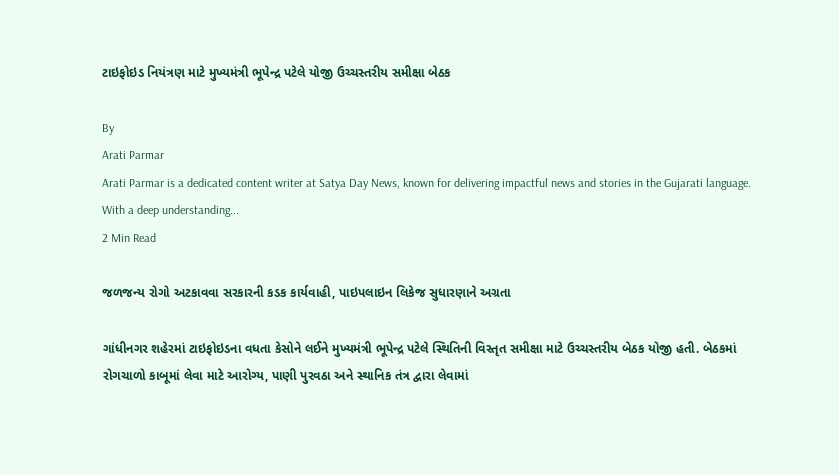ટાઇફોઇડ નિયંત્રણ માટે મુખ્યમંત્રી ભૂપેન્દ્ર પટેલે યોજી ઉચ્ચસ્તરીય સમીક્ષા બેઠક

By
Arati Parmar
Arati Parmar is a dedicated content writer at Satya Day News, known for delivering impactful news and stories in the Gujarati language. With a deep understanding...
2 Min Read

જળજન્ય રોગો અટકાવવા સરકારની કડક કાર્યવાહી, પાઇપલાઇન લિકેજ સુધારણાને અગ્રતા

ગાંધીનગર શહેરમાં ટાઇફોઇડના વધતા કેસોને લઈને મુખ્યમંત્રી ભૂપેન્દ્ર પટેલે સ્થિતિની વિસ્તૃત સમીક્ષા માટે ઉચ્ચસ્તરીય બેઠક યોજી હતી. બેઠકમાં રોગચાળો કાબૂમાં લેવા માટે આરોગ્ય, પાણી પુરવઠા અને સ્થાનિક તંત્ર દ્વારા લેવામાં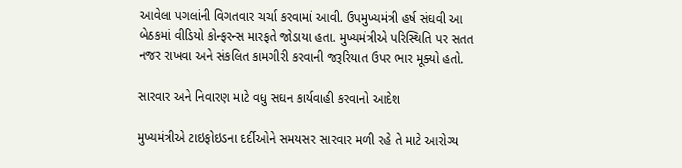આવેલા પગલાંની વિગતવાર ચર્ચા કરવામાં આવી. ઉપમુખ્યમંત્રી હર્ષ સંઘવી આ બેઠકમાં વીડિયો કોન્ફરન્સ મારફતે જોડાયા હતા. મુખ્યમંત્રીએ પરિસ્થિતિ પર સતત નજર રાખવા અને સંકલિત કામગીરી કરવાની જરૂરિયાત ઉપર ભાર મૂક્યો હતો.

સારવાર અને નિવારણ માટે વધુ સઘન કાર્યવાહી કરવાનો આદેશ

મુખ્યમંત્રીએ ટાઇફોઇડના દર્દીઓને સમયસર સારવાર મળી રહે તે માટે આરોગ્ય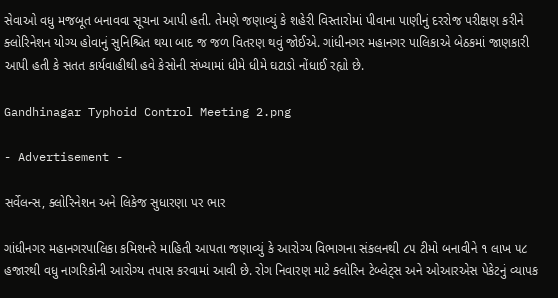સેવાઓ વધુ મજબૂત બનાવવા સૂચના આપી હતી. તેમણે જણાવ્યું કે શહેરી વિસ્તારોમાં પીવાના પાણીનું દરરોજ પરીક્ષણ કરીને ક્લોરિનેશન યોગ્ય હોવાનું સુનિશ્ચિત થયા બાદ જ જળ વિતરણ થવું જોઈએ. ગાંધીનગર મહાનગર પાલિકાએ બેઠકમાં જાણકારી આપી હતી કે સતત કાર્યવાહીથી હવે કેસોની સંખ્યામાં ધીમે ધીમે ઘટાડો નોંધાઈ રહ્યો છે.

Gandhinagar Typhoid Control Meeting 2.png

- Advertisement -

સર્વેલન્સ, ક્લોરિનેશન અને લિકેજ સુધારણા પર ભાર

ગાંધીનગર મહાનગરપાલિકા કમિશનરે માહિતી આપતા જણાવ્યું કે આરોગ્ય વિભાગના સંકલનથી ૮૫ ટીમો બનાવીને ૧ લાખ ૫૮ હજારથી વધુ નાગરિકોની આરોગ્ય તપાસ કરવામાં આવી છે. રોગ નિવારણ માટે ક્લોરિન ટેબ્લેટ્સ અને ઓઆરએસ પેકેટનું વ્યાપક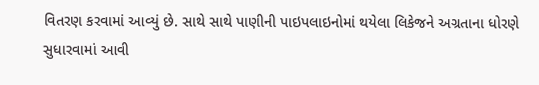વિતરણ કરવામાં આવ્યું છે. સાથે સાથે પાણીની પાઇપલાઇનોમાં થયેલા લિકેજને અગ્રતાના ધોરણે સુધારવામાં આવી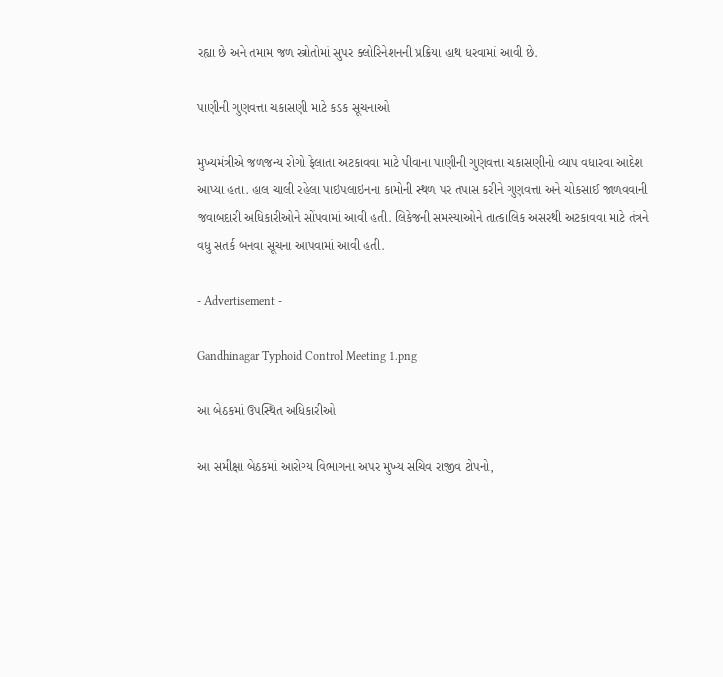રહ્યા છે અને તમામ જળ સ્ત્રોતોમાં સુપર ક્લોરિનેશનની પ્રક્રિયા હાથ ધરવામાં આવી છે.

પાણીની ગુણવત્તા ચકાસણી માટે કડક સૂચનાઓ

મુખ્યમંત્રીએ જળજન્ય રોગો ફેલાતા અટકાવવા માટે પીવાના પાણીની ગુણવત્તા ચકાસણીનો વ્યાપ વધારવા આદેશ આપ્યા હતા. હાલ ચાલી રહેલા પાઇપલાઇનના કામોની સ્થળ પર તપાસ કરીને ગુણવત્તા અને ચોકસાઈ જાળવવાની જવાબદારી અધિકારીઓને સોંપવામાં આવી હતી. લિકેજની સમસ્યાઓને તાત્કાલિક અસરથી અટકાવવા માટે તંત્રને વધુ સતર્ક બનવા સૂચના આપવામાં આવી હતી.

- Advertisement -

Gandhinagar Typhoid Control Meeting 1.png

આ બેઠકમાં ઉપસ્થિત અધિકારીઓ

આ સમીક્ષા બેઠકમાં આરોગ્ય વિભાગના અપર મુખ્ય સચિવ રાજીવ ટોપનો,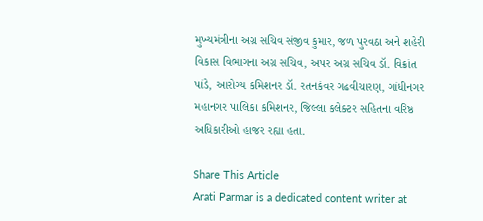મુખ્યમંત્રીના અગ્ર સચિવ સંજીવ કુમાર, જળ પુરવઠા અને શહેરી વિકાસ વિભાગના અગ્ર સચિવ, અપર અગ્ર સચિવ ડૉ. વિક્રાંત પાંડે, આરોગ્ય કમિશનર ડૉ. રતનકંવર ગઢવીચારણ, ગાંધીનગર મહાનગર પાલિકા કમિશનર, જિલ્લા કલેક્ટર સહિતના વરિષ્ઠ અધિકારીઓ હાજર રહ્યા હતા.

Share This Article
Arati Parmar is a dedicated content writer at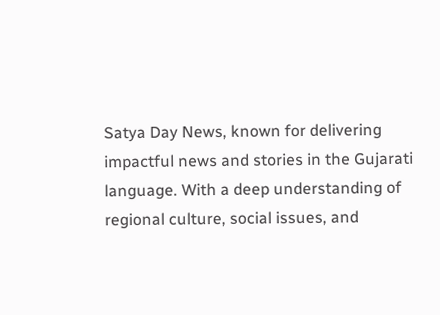Satya Day News, known for delivering impactful news and stories in the Gujarati language. With a deep understanding of regional culture, social issues, and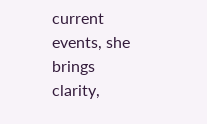current events, she brings clarity,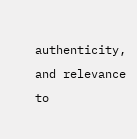authenticity, and relevance to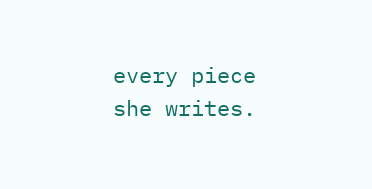every piece she writes.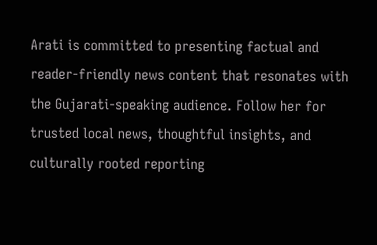Arati is committed to presenting factual and reader-friendly news content that resonates with the Gujarati-speaking audience. Follow her for trusted local news, thoughtful insights, and culturally rooted reporting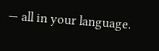— all in your language.